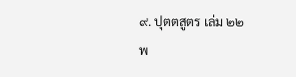๙. ปุตตสูตร เล่ม ๒๒
พ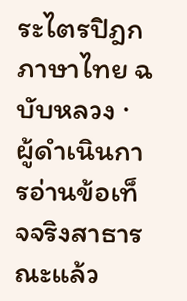ระไตรปิฎกภาษาไทย ฉบับหลวง · ผู้ดำเนินการอ่านข้อเท็จจริงสาธารณะแล้ว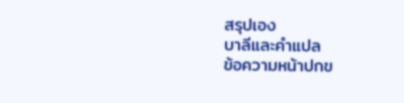สรุปเอง
บาลีและคำแปล
ข้อความหน้าปกข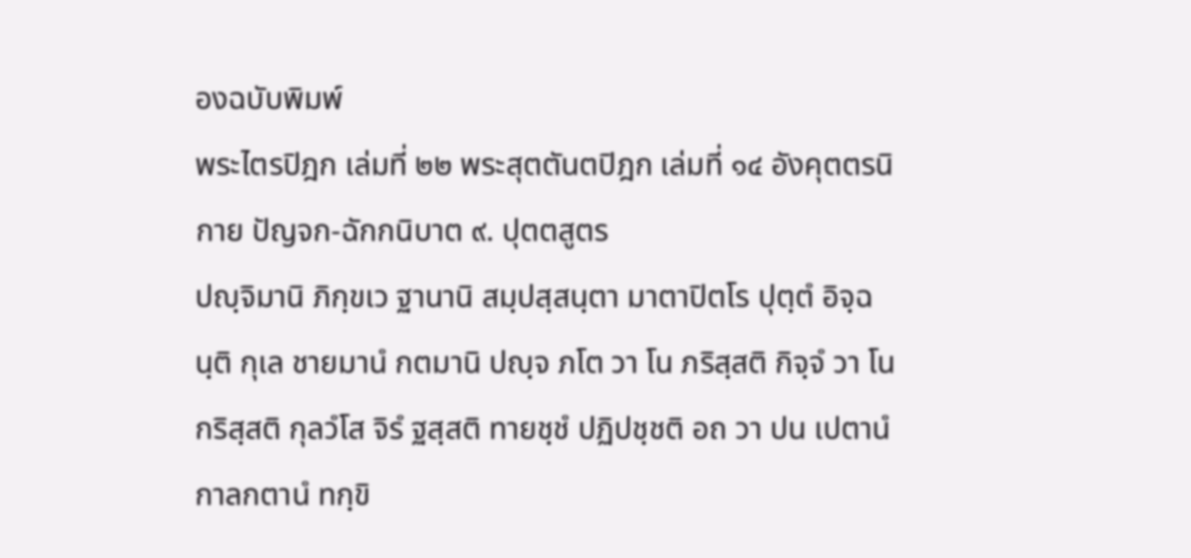องฉบับพิมพ์
พระไตรปิฎก เล่มที่ ๒๒ พระสุตตันตปิฎก เล่มที่ ๑๔ อังคุตตรนิกาย ปัญจก-ฉักกนิบาต ๙. ปุตตสูตร
ปญฺจิมานิ ภิกฺขเว ฐานานิ สมฺปสฺสนฺตา มาตาปิตโร ปุตฺตํ อิจฺฉนฺติ กุเล ชายมานํ กตมานิ ปญฺจ ภโต วา โน ภริสฺสติ กิจฺจํ วา โน กริสฺสติ กุลวํโส จิรํ ฐสฺสติ ทายชฺชํ ปฏิปชฺชติ อถ วา ปน เปตานํ กาลกตานํ ทกฺขิ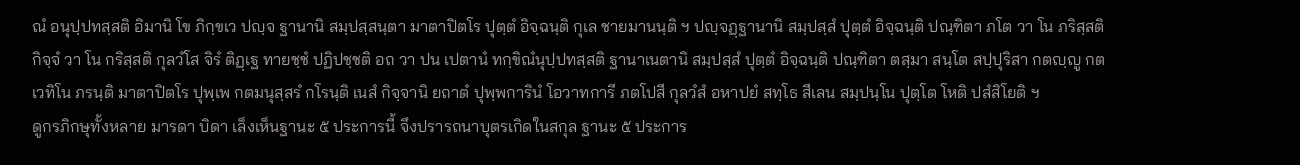ณํ อนุปฺปทสฺสติ อิมานิ โข ภิกฺขเว ปญฺจ ฐานานิ สมฺปสฺสนฺตา มาตาปิตโร ปุตฺตํ อิจฺฉนฺติ กุเล ชายมานนฺติ ฯ ปญฺจฏฺฐานานิ สมฺปสฺสํ ปุตฺตํ อิจฺฉนฺติ ปณฺฑิตา ภโต วา โน ภริสฺสติ กิจฺจํ วา โน กริสฺสติ กุลวํโส จิรํ ติฏฺเฐ ทายชฺชํ ปฏิปชฺชติ อถ วา ปน เปตานํ ทกฺขิณํนุปฺปทสฺสติ ฐานาเนตานิ สมฺปสฺสํ ปุตฺตํ อิจฺฉนฺติ ปณฺฑิตา ตสฺมา สนฺโต สปฺปุริสา กตญฺญู กตเวทิโน ภรนฺติ มาตาปิตโร ปุพฺเพ กตมนุสฺสรํ กโรนฺติ เนสํ กิจฺจานิ ยถาตํ ปุพฺพการินํ โอวาทการี ภตโปสี กุลวํสํ อหาปยํ สทฺโธ สีเลน สมฺปนฺโน ปุตฺโต โหติ ปสํสิโยติ ฯ
ดูกรภิกษุทั้งหลาย มารดา บิดา เล็งเห็นฐานะ ๕ ประการนี้ จึงปรารถนาบุตรเกิดในสกุล ฐานะ ๕ ประการ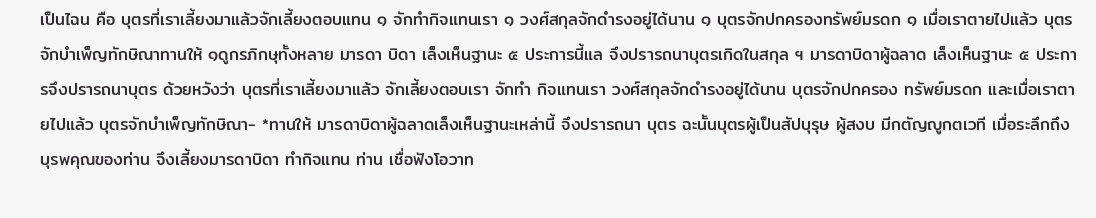เป็นไฉน คือ บุตรที่เราเลี้ยงมาแล้วจักเลี้ยงตอบแทน ๑ จักทำกิจแทนเรา ๑ วงศ์สกุลจักดำรงอยู่ได้นาน ๑ บุตรจักปกครองทรัพย์มรดก ๑ เมื่อเราตายไปแล้ว บุตรจักบำเพ็ญทักษิณาทานให้ ๑ดูกรภิกษุทั้งหลาย มารดา บิดา เล็งเห็นฐานะ ๕ ประการนี้แล จึงปรารถนาบุตรเกิดในสกุล ฯ มารดาบิดาผู้ฉลาด เล็งเห็นฐานะ ๕ ประการจึงปรารถนาบุตร ด้วยหวังว่า บุตรที่เราเลี้ยงมาแล้ว จักเลี้ยงตอบเรา จักทำ กิจแทนเรา วงศ์สกุลจักดำรงอยู่ได้นาน บุตรจักปกครอง ทรัพย์มรดก และเมื่อเราตายไปแล้ว บุตรจักบำเพ็ญทักษิณา- *ทานให้ มารดาบิดาผู้ฉลาดเล็งเห็นฐานะเหล่านี้ จึงปรารถนา บุตร ฉะนั้นบุตรผู้เป็นสัปบุรุษ ผู้สงบ มีกตัญญูกตเวที เมื่อระลึกถึงบุรพคุณของท่าน จึงเลี้ยงมารดาบิดา ทำกิจแทน ท่าน เชื่อฟังโอวาท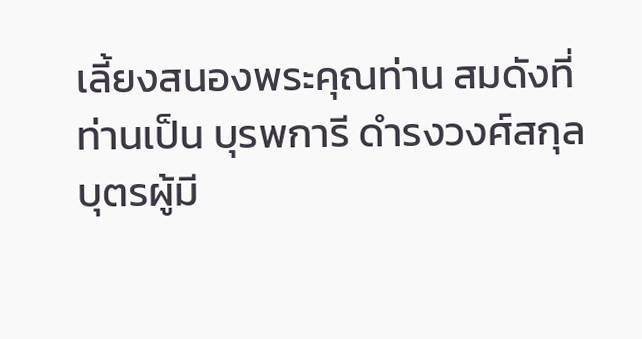เลี้ยงสนองพระคุณท่าน สมดังที่ท่านเป็น บุรพการี ดำรงวงศ์สกุล บุตรผู้มี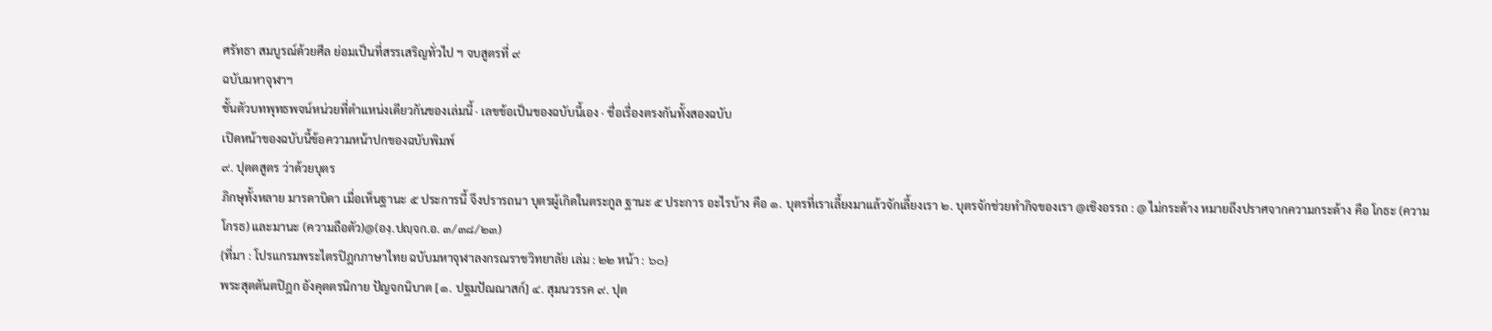ศรัทธา สมบูรณ์ด้วยศีล ย่อมเป็นที่สรรเสริญทั่วไป ฯ จบสูตรที่ ๙
ฉบับมหาจุฬาฯ
ชั้นตัวบทพุทธพจน์หน่วยที่ตำแหน่งเดียวกันของเล่มนี้ · เลขข้อเป็นของฉบับนี้เอง · ชื่อเรื่องตรงกันทั้งสองฉบับ
เปิดหน้าของฉบับนี้ข้อความหน้าปกของฉบับพิมพ์
๙. ปุตตสูตร ว่าด้วยบุตร
ภิกษุทั้งหลาย มารดาบิดา เมื่อเห็นฐานะ ๕ ประการนี้ จึงปรารถนา บุตรผู้เกิดในตระกูล ฐานะ ๕ ประการ อะไรบ้าง คือ ๑. บุตรที่เราเลี้ยงมาแล้วจักเลี้ยงเรา ๒. บุตรจักช่วยทำกิจของเรา @เชิงอรรถ : @ ไม่กระด้าง หมายถึงปราศจากความกระด้าง คือ โกธะ (ความโกรธ) และมานะ (ความถือตัว)@(องฺ.ปญฺจก.อ. ๓/๓๘/๒๓)
{ที่มา : โปรแกรมพระไตรปิฎกภาษาไทย ฉบับมหาจุฬาลงกรณราชวิทยาลัย เล่ม : ๒๒ หน้า : ๖๐}
พระสุตตันตปิฎก อังคุตตรนิกาย ปัญจกนิบาต [๑. ปฐมปัณณาสก์] ๔. สุมนวรรค ๙. ปุต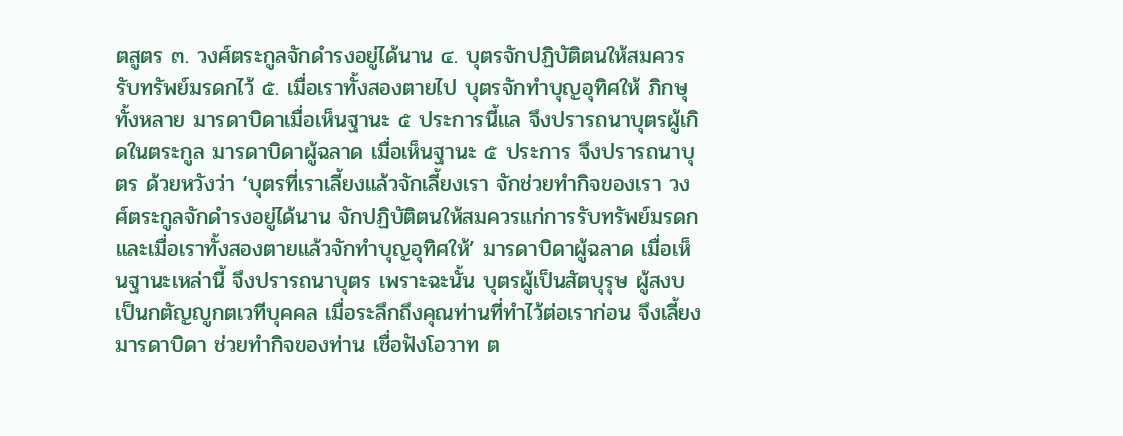ตสูตร ๓. วงศ์ตระกูลจักดำรงอยู่ได้นาน ๔. บุตรจักปฏิบัติตนให้สมควรรับทรัพย์มรดกไว้ ๕. เมื่อเราทั้งสองตายไป บุตรจักทำบุญอุทิศให้ ภิกษุทั้งหลาย มารดาบิดาเมื่อเห็นฐานะ ๕ ประการนี้แล จึงปรารถนาบุตรผู้เกิดในตระกูล มารดาบิดาผู้ฉลาด เมื่อเห็นฐานะ ๕ ประการ จึงปรารถนาบุตร ด้วยหวังว่า ‘บุตรที่เราเลี้ยงแล้วจักเลี้ยงเรา จักช่วยทำกิจของเรา วงศ์ตระกูลจักดำรงอยู่ได้นาน จักปฏิบัติตนให้สมควรแก่การรับทรัพย์มรดก และเมื่อเราทั้งสองตายแล้วจักทำบุญอุทิศให้’ มารดาบิดาผู้ฉลาด เมื่อเห็นฐานะเหล่านี้ จึงปรารถนาบุตร เพราะฉะนั้น บุตรผู้เป็นสัตบุรุษ ผู้สงบ เป็นกตัญญูกตเวทีบุคคล เมื่อระลึกถึงคุณท่านที่ทำไว้ต่อเราก่อน จึงเลี้ยงมารดาบิดา ช่วยทำกิจของท่าน เชื่อฟังโอวาท ต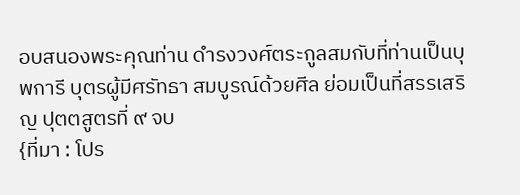อบสนองพระคุณท่าน ดำรงวงศ์ตระกูลสมกับที่ท่านเป็นบุพการี บุตรผู้มีศรัทธา สมบูรณ์ด้วยศีล ย่อมเป็นที่สรรเสริญ ปุตตสูตรที่ ๙ จบ
{ที่มา : โปร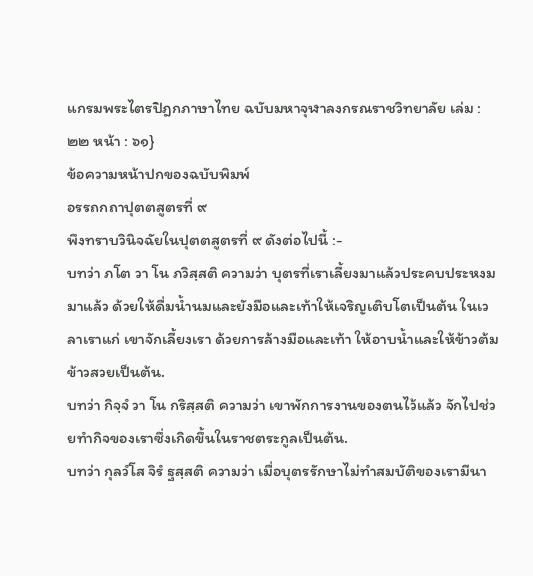แกรมพระไตรปิฎกภาษาไทย ฉบับมหาจุฬาลงกรณราชวิทยาลัย เล่ม : ๒๒ หน้า : ๖๑}
ข้อความหน้าปกของฉบับพิมพ์
อรรถกถาปุตตสูตรที่ ๙
พึงทราบวินิจฉัยในปุตตสูตรที่ ๙ ดังต่อไปนี้ :-
บทว่า ภโต วา โน ภวิสฺสติ ความว่า บุตรที่เราเลี้ยงมาแล้วประคบประหงมมาแล้ว ด้วยให้ดื่มน้ำนมและยังมือและเท้าให้เจริญเติบโตเป็นต้น ในเวลาเราแก่ เขาจักเลี้ยงเรา ด้วยการล้างมือและเท้า ให้อาบน้ำและให้ข้าวต้มข้าวสวยเป็นต้น.
บทว่า กิจฺจํ วา โน กริสฺสติ ความว่า เขาพักการงานของตนไว้แล้ว จักไปช่วยทำกิจของเราซึ่งเกิดขึ้นในราชตระกูลเป็นต้น.
บทว่า กุลวํโส จิรํ ฐสฺสติ ความว่า เมื่อบุตรรักษาไม่ทำสมบัติของเรามีนา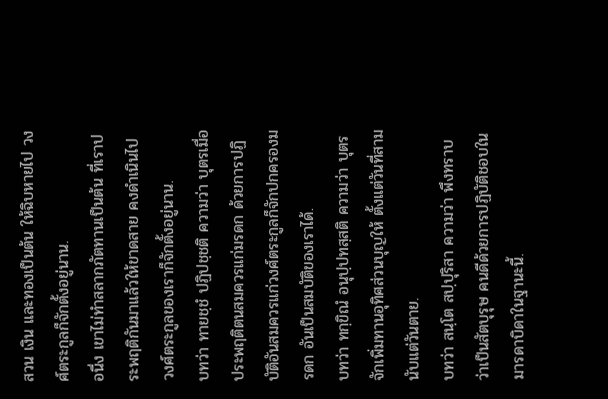สวน เงิน และทองเป็นต้น ให้ฉิบหายไป วงศ์ตระกูลก็จักตั้งอยู่นาน.
อนึ่ง เขาไม่ทำสลากภัตทานเป็นต้น ที่เราประพฤติกันมาแล้วให้ขาดสาย คงดำเนินไป วงศ์ตระกูลของเราก็จักตั้งอยู่นาน.
บทว่า ทายชฺชํ ปฏิปชฺชติ ความว่า บุตรเมื่อประพฤติตนสมควรแก่มรดก ด้วยการปฏิบัติอันสมควรแก่วงศ์ตระกูลก็จักปกครองมรดก อันเป็นสมบัติของเราได้.
บทว่า ทกฺขิณํ อนุปฺปทสฺสติ ความว่า บุตรจักเพิ่มทานอุทิศส่วนบุญให้ ตั้งแต่วันที่สาม นับแต่วันตาย.
บทว่า สนฺโต สปฺปุริสา ความว่า พึงทราบว่าเป็นสัตบุรุษ คนดีด้วยการปฏิบัติชอบในมารดาบิดาในฐานะนี้.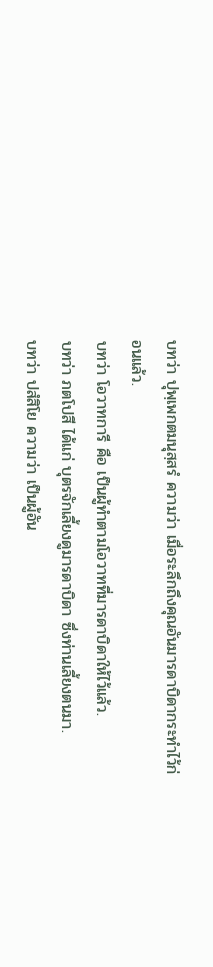บทว่า ปุพฺเพกตมนุสฺสรํ ความว่า เมื่อระลึกถึงคุณอันมารดาบิดากระทำไว้ก่อนแล้ว.
บทว่า โอวาทการี คือ เป็นผู้ทำตามโอวาทที่มารดาบิดาให้ไว้แล้ว.
บทว่า ภตโปสี ได้แก่ บุตรจักเลี้ยงดูมารดาบิดา ซึ่งท่านเลี้ยงตนมา.
บทว่า ปสํสิโย ความว่า เป็นผู้อัน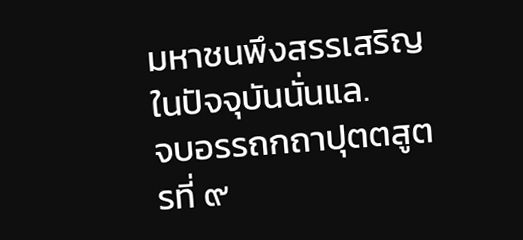มหาชนพึงสรรเสริญในปัจจุบันนั่นแล.
จบอรรถกถาปุตตสูตรที่ ๙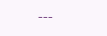---